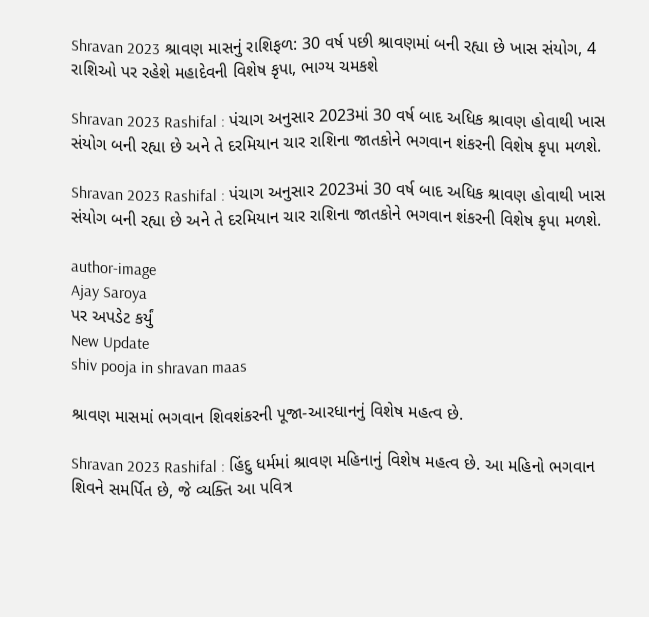Shravan 2023 શ્રાવણ માસનું રાશિફળ: 30 વર્ષ પછી શ્રાવણમાં બની રહ્યા છે ખાસ સંયોગ, 4 રાશિઓ પર રહેશે મહાદેવની વિશેષ કૃપા, ભાગ્ય ચમકશે

Shravan 2023 Rashifal : પંચાગ અનુસાર 2023માં 30 વર્ષ બાદ અધિક શ્રાવણ હોવાથી ખાસ સંયોગ બની રહ્યા છે અને તે દરમિયાન ચાર રાશિના જાતકોને ભગવાન શંકરની વિશેષ કૃપા મળશે.

Shravan 2023 Rashifal : પંચાગ અનુસાર 2023માં 30 વર્ષ બાદ અધિક શ્રાવણ હોવાથી ખાસ સંયોગ બની રહ્યા છે અને તે દરમિયાન ચાર રાશિના જાતકોને ભગવાન શંકરની વિશેષ કૃપા મળશે.

author-image
Ajay Saroya
પર અપડેટ કર્યું
New Update
shiv pooja in shravan maas

શ્રાવણ માસમાં ભગવાન શિવશંકરની પૂજા-આરધાનનું વિશેષ મહત્વ છે.

Shravan 2023 Rashifal : હિંદુ ધર્મમાં શ્રાવણ મહિનાનું વિશેષ મહત્વ છે. આ મહિનો ભગવાન શિવને સમર્પિત છે, જે વ્યક્તિ આ પવિત્ર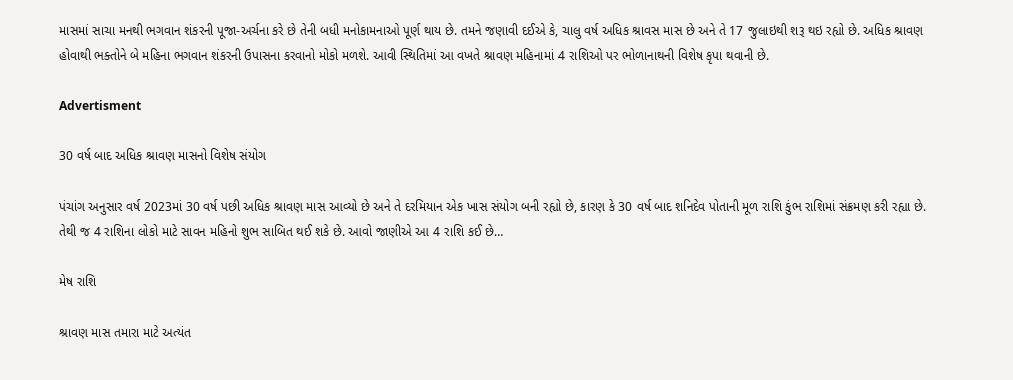માસમાં સાચા મનથી ભગવાન શંકરની પૂજા-અર્ચના કરે છે તેની બધી મનોકામનાઓ પૂર્ણ થાય છે. તમને જણાવી દઈએ કે, ચાલુ વર્ષ અધિક શ્રાવસ માસ છે અને તે 17 જુલાઇથી શરૂ થઇ રહ્યો છે. અધિક શ્રાવણ હોવાથી ભક્તોને બે મહિના ભગવાન શંકરની ઉપાસના કરવાનો મોકો મળશે. આવી સ્થિતિમાં આ વખતે શ્રાવણ મહિનામાં 4 રાશિઓ પર ભોળાનાથની વિશેષ કૃપા થવાની છે.

Advertisment

30 વર્ષ બાદ અધિક શ્રાવણ માસનો વિશેષ સંયોગ

પંચાંગ અનુસાર વર્ષ 2023માં 30 વર્ષ પછી અધિક શ્રાવણ માસ આવ્યો છે અને તે દરમિયાન એક ખાસ સંયોગ બની રહ્યો છે, કારણ કે 30 વર્ષ બાદ શનિદેવ પોતાની મૂળ રાશિ કુંભ રાશિમાં સંક્રમણ કરી રહ્યા છે. તેથી જ 4 રાશિના લોકો માટે સાવન મહિનો શુભ સાબિત થઈ શકે છે. આવો જાણીએ આ 4 રાશિ કઈ છે…

મેષ રાશિ

શ્રાવણ માસ તમારા માટે અત્યંત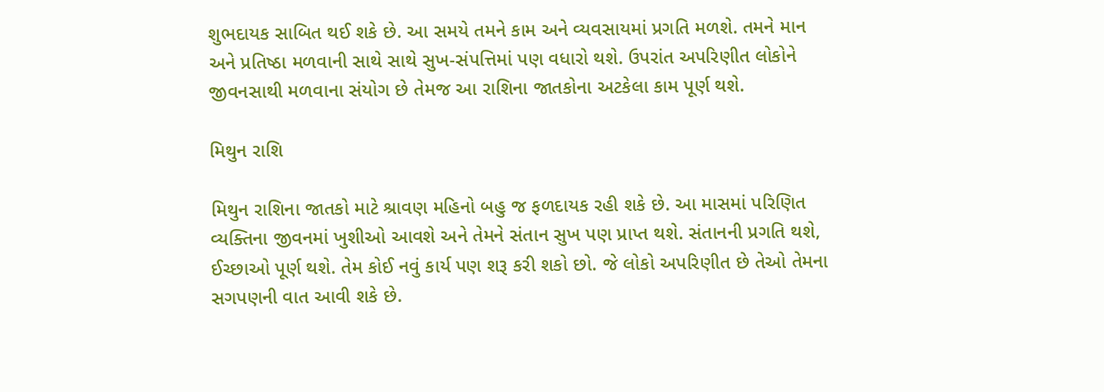શુભદાયક સાબિત થઈ શકે છે. આ સમયે તમને કામ અને વ્યવસાયમાં પ્રગતિ મળશે. તમને માન અને પ્રતિષ્ઠા મળવાની સાથે સાથે સુખ-સંપત્તિમાં પણ વધારો થશે. ઉપરાંત અપરિણીત લોકોને જીવનસાથી મળવાના સંયોગ છે તેમજ આ રાશિના જાતકોના અટકેલા કામ પૂર્ણ થશે.

મિથુન રાશિ

મિથુન રાશિના જાતકો માટે શ્રાવણ મહિનો બહુ જ ફળદાયક રહી શકે છે. આ માસમાં પરિણિત વ્યક્તિના જીવનમાં ખુશીઓ આવશે અને તેમને સંતાન સુખ પણ પ્રાપ્ત થશે. સંતાનની પ્રગતિ થશે, ઈચ્છાઓ પૂર્ણ થશે. તેમ કોઈ નવું કાર્ય પણ શરૂ કરી શકો છો. જે લોકો અપરિણીત છે તેઓ તેમના સગપણની વાત આવી શકે છે.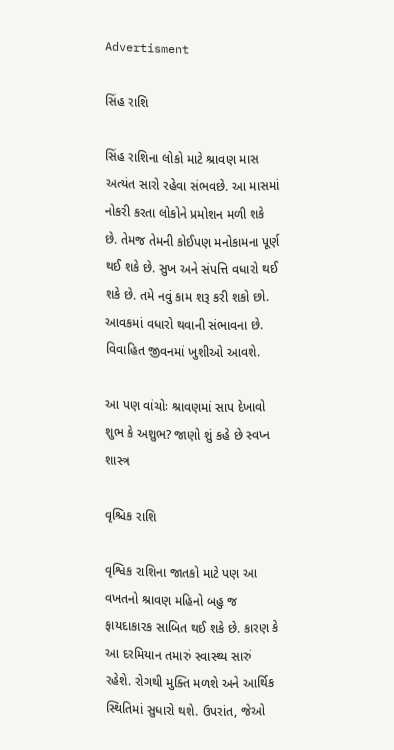Advertisment

સિંહ રાશિ

સિંહ રાશિના લોકો માટે શ્રાવણ માસ અત્યંત સારો રહેવા સંભવછે. આ માસમાં નોકરી કરતા લોકોને પ્રમોશન મળી શકે છે. તેમજ તેમની કોઈપણ મનોકામના પૂર્ણ થઈ શકે છે. સુખ અને સંપત્તિ વધારો થઈ શકે છે. તમે નવું કામ શરૂ કરી શકો છો. આવકમાં વધારો થવાની સંભાવના છે. વિવાહિત જીવનમાં ખુશીઓ આવશે.

આ પણ વાંચોઃ શ્રાવણમાં સાપ દેખાવો શુભ કે અશુભ? જાણો શું કહે છે સ્વપ્ન શાસ્ત્ર

વૃશ્ચિક રાશિ

વૃશ્વિક રાશિના જાતકો માટે પણ આ વખતનો શ્રાવણ મહિનો બહુ જ ફાયદાકારક સાબિત થઈ શકે છે. કારણ કે આ દરમિયાન તમારું સ્વાસ્થ્ય સારું રહેશે. રોગથી મુક્તિ મળશે અને આર્થિક સ્થિતિમાં સુધારો થશે. ઉપરાંત, જેઓ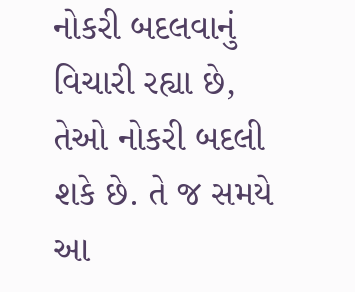નોકરી બદલવાનું વિચારી રહ્યા છે, તેઓ નોકરી બદલી શકે છે. તે જ સમયે આ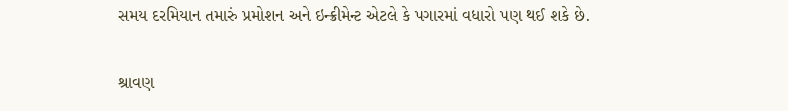સમય દરમિયાન તમારું પ્રમોશન અને ઇન્ક્રીમેન્ટ એટલે કે પગારમાં વધારો પણ થઈ શકે છે.

શ્રાવણ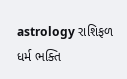astrology રાશિફળ ધર્મ ભક્તિ